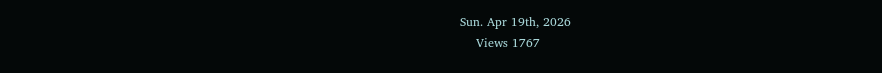Sun. Apr 19th, 2026
    Views 1767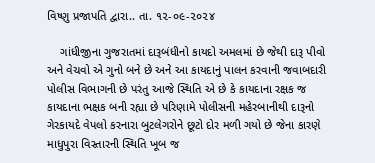વિષ્ણુ પ્રજાપતિ દ્વારા.. તા. ૧૨-૦૯-૨૦૨૪

    ગાંધીજીના ગુજરાતમાં દારૂબંધીનો કાયદો અમલમાં છે જેથી દારૂ પીવો અને વેચવો એ ગુનો બને છે અને આ કાયદાનું પાલન કરવાની જવાબદારી પોલીસ વિભાગની છે પરંતુ આજે સ્થિતિ એ છે કે કાયદાના રક્ષક જ કાયદાના ભક્ષક બની રહ્યા છે પરિણામે પોલીસની મહેરબાનીથી દારૂનો ગેરકાયદે વેપલો કરનારા બુટલેગરોને છૂટો દોર મળી ગયો છે જેના કારણે માધુપુરા વિસ્તારની સ્થિતિ ખૂબ જ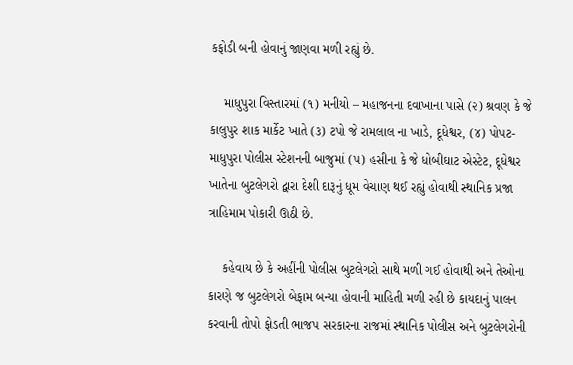કફોડી બની હોવાનું જાણવા મળી રહ્યું છે.

    માધુપુરા વિસ્તારમાં (૧) મનીયો – મહાજનના દવાખાના પાસે (૨) શ્રવણ કે જે કાલુપુર શાક માર્કેટ ખાતે (૩) ટપો જે રામલાલ ના ખાડે, દૂધેશ્વર, (૪) પોપટ- માધુપુરા પોલીસ સ્ટેશનની બાજુમાં (૫) હસીના કે જે ધોબીઘાટ એસ્ટેટ, દૂધેશ્વર ખાતેના બુટલેગરો દ્વારા દેશી દારૂનું ધૂમ વેચાણ થઈ રહ્યું હોવાથી સ્થાનિક પ્રજા ત્રાહિમામ પોકારી ઊઠી છે.

    કહેવાય છે કે અહીંની પોલીસ બુટલેગરો સાથે મળી ગઈ હોવાથી અને તેઓના કારણે જ બુટલેગરો બેફામ બન્યા હોવાની માહિતી મળી રહી છે કાયદાનું પાલન કરવાની તોપો ફોડતી ભાજપ સરકારના રાજમાં સ્થાનિક પોલીસ અને બુટલેગરોની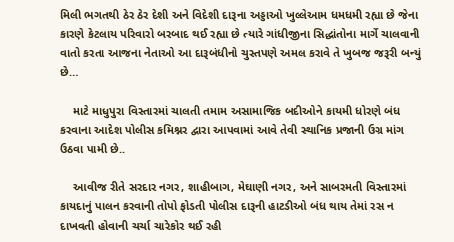મિલી ભગતથી ઠેર ઠેર દેશી અને વિદેશી દારૂના અડ્ડાઓ ખુલ્લેઆમ ધમધમી રહ્યા છે જેના કારણે કેટલાય પરિવારો બરબાદ થઈ રહ્યા છે ત્યારે ગાંધીજીના સિદ્ધાંતોના માર્ગે ચાલવાની વાતો કરતા આજના નેતાઓ આ દારૂબંધીનો ચુસ્તપણે અમલ કરાવે તે ખુબજ જરૂરી બન્યું છે…

    માટે માધુપુરા વિસ્તારમાં ચાલતી તમામ અસામાજિક બદીઓને કાયમી ધોરણે બંધ કરવાના આદેશ પોલીસ કમિશ્નર દ્વારા આપવામાં આવે તેવી સ્થાનિક પ્રજાની ઉગ્ર માંગ ઉઠવા પામી છે..

    આવીજ રીતે સરદાર નગર, શાહીબાગ, મેઘાણી નગર, અને સાબરમતી વિસ્તારમાં કાયદાનું પાલન કરવાની તોપો ફોડતી પોલીસ દારૂની હાટડીઓ બંધ થાય તેમાં રસ ન દાખવતી હોવાની ચર્ચા ચારેકોર થઈ રહી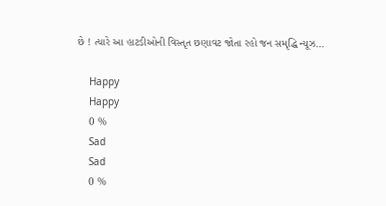છે ! ત્યારે આ હાટડીઓની વિસ્તૃત છણાવટ જોતા રહો જન સમૃદ્ધિ ન્યૂઝ…

    Happy
    Happy
    0 %
    Sad
    Sad
    0 %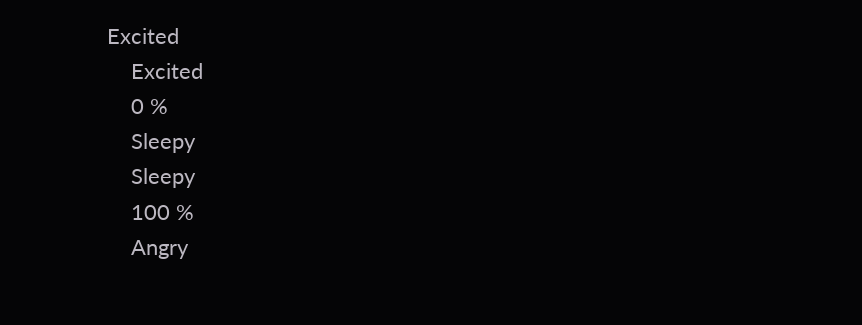Excited
    Excited
    0 %
    Sleepy
    Sleepy
    100 %
    Angry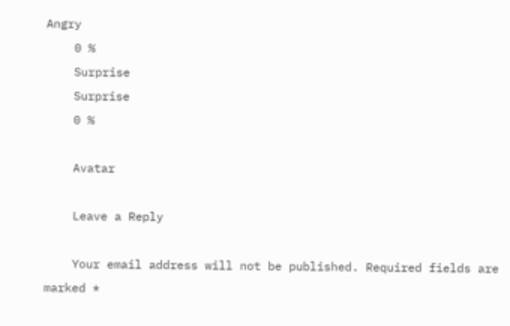Angry
    0 %
    Surprise
    Surprise
    0 %

    Avatar

    Leave a Reply

    Your email address will not be published. Required fields are marked *